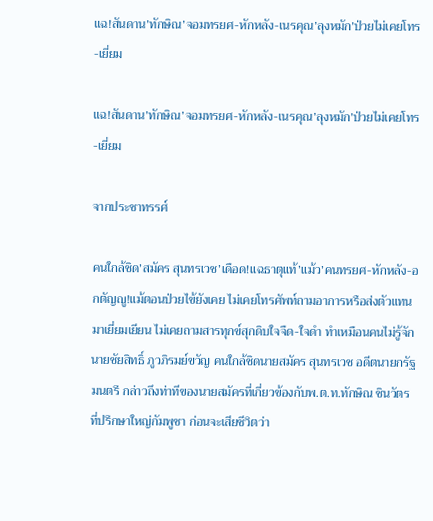แฉ!สันดาน’ทักษิณ’จอมทรยศ-หักหลัง-เนรคุณ’ลุงหมัก’ป่วยไม่เคยโทร-เยี่ยม

แฉ!สันดาน’ทักษิณ’จอมทรยศ-หักหลัง-เนรคุณ’ลุงหมัก’ป่วยไม่เคยโทร-เยี่ยม

จากประชาทรรศ์

คนใกล้ชิด’สมัคร สุนทรเวช’เดือด!แฉธาตุแท้’แม้ว’คนทรยศ-หักหลัง-อกตัญญู!แม้ตอนป่วยไข้ยังเคย ไม่เคยโทรศัพท์ถามอาการหรือส่งตัวแทนมาเยี่ยมเยียน ไม่เคยถามสารทุกข์สุกดิบใจจืด-ใจดำ ทำเหมือนคนไม่รู้จัก
นายชัยสิทธิ์ ภูวภิรมย์ขวัญ คนใกล้ชิดนายสมัคร สุนทรเวช อดีตนายกรัฐมนตรี กล่าวถึงท่าทีของนายสมัครที่เกี่ยวข้องกับพ.ต.ท.ทักษิณ ชินวัตร ที่ปรึกษาใหญ่กัมพูชา ก่อนจะเสียชีวิตว่า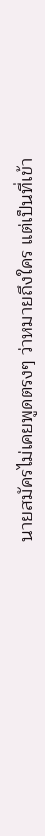นายสมัครไม่เคยพูดตรงๆ ว่าหมายถึงใคร แต่เป็นที่เข้า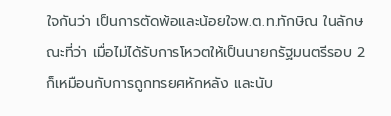ใจกันว่า เป็นการตัดพ้อและน้อยใจพ.ต.ท.ทักษิณ ในลักษณะที่ว่า เมื่อไม่ได้รับการโหวตให้เป็นนายกรัฐมนตรีรอบ 2 ก็เหมือนกับการถูกทรยศหักหลัง และนับ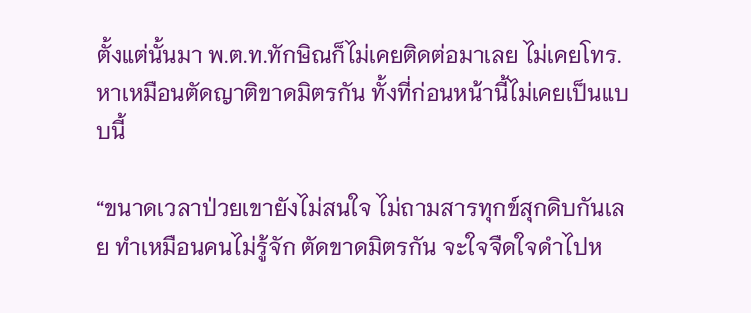ตั้งแต่นั้นมา พ.ต.ท.ทักษิณก็ไม่เคยติดต่อมาเลย ไม่เคยโทร.หาเหมือนตัดญาติขาดมิตรกัน ทั้งที่ก่อนหน้านี้ไม่เคยเป็นแบบนี้

“ขนาดเวลาป่วยเขายังไม่สนใจ ไม่ถามสารทุกข์สุกดิบกันเลย ทำเหมือนคนไม่รู้จัก ตัดขาดมิตรกัน จะใจจืดใจดำไปห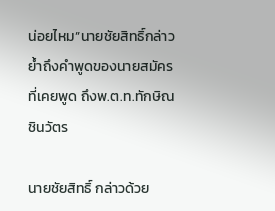น่อยไหม”นายชัยสิทธิ์กล่าวย้ำถึงคำพูดของนายสมัครที่เคยพูด ถึงพ.ต.ท.ทักษิณ ชินวัตร

นายชัยสิทธิ์ กล่าวด้วย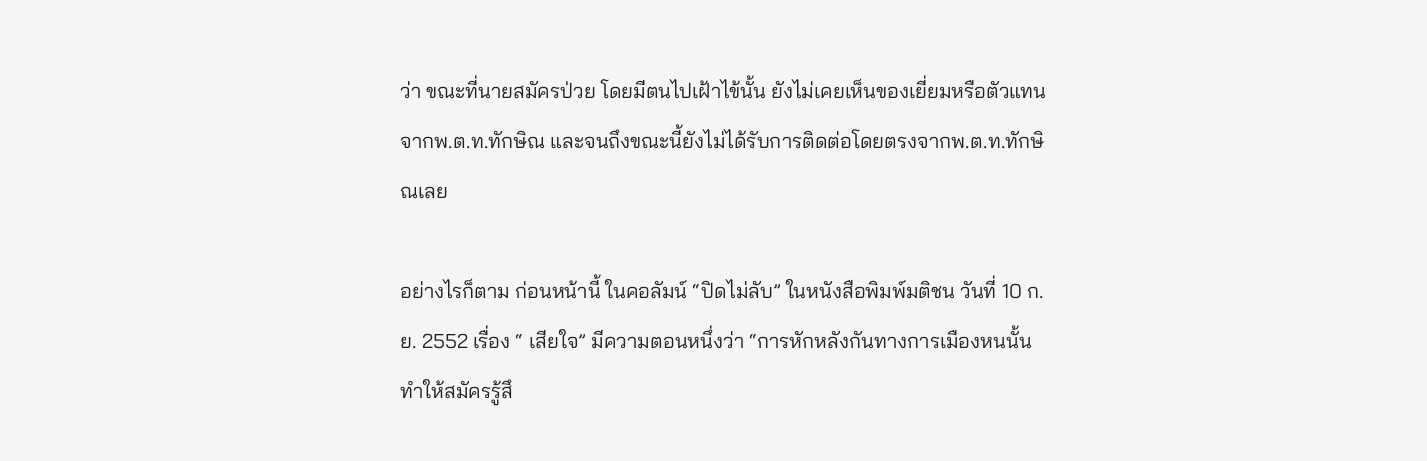ว่า ขณะที่นายสมัครป่วย โดยมีตนไปเฝ้าไข้นั้น ยังไม่เคยเห็นของเยี่ยมหรือตัวแทนจากพ.ต.ท.ทักษิณ และจนถึงขณะนี้ยังไม่ได้รับการติดต่อโดยตรงจากพ.ต.ท.ทักษิณเลย

อย่างไรก็ตาม ก่อนหน้านี้ ในคอลัมน์ “ปิดไม่ลับ” ในหนังสือพิมพ์มติชน วันที่ 10 ก.ย. 2552 เรื่อง “ เสียใจ” มีความตอนหนึ่งว่า “การหักหลังกันทางการเมืองหนนั้น ทำให้สมัครรู้สึ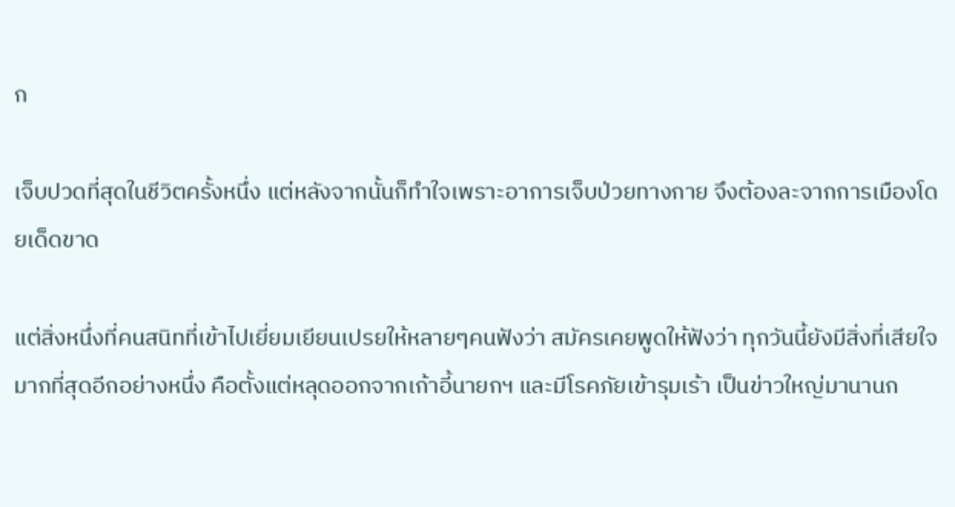ก

เจ็บปวดที่สุดในชีวิตครั้งหนึ่ง แต่หลังจากนั้นก็ทำใจเพราะอาการเจ็บป่วยทางกาย จึงต้องละจากการเมืองโดยเด็ดขาด

แต่สิ่งหนึ่งที่คนสนิทที่เข้าไปเยี่ยมเยียนเปรยให้หลายๆคนฟังว่า สมัครเคยพูดให้ฟังว่า ทุกวันนี้ยังมีสิ่งที่เสียใจมากที่สุดอีกอย่างหนึ่ง คือตั้งแต่หลุดออกจากเก้าอี้นายกฯ และมีโรคภัยเข้ารุมเร้า เป็นข่าวใหญ่มานานก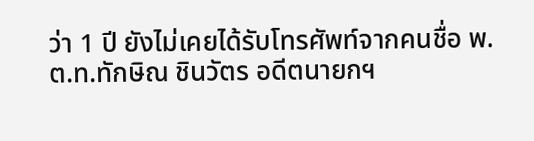ว่า 1 ปี ยังไม่เคยได้รับโทรศัพท์จากคนชื่อ พ.ต.ท.ทักษิณ ชินวัตร อดีตนายกฯ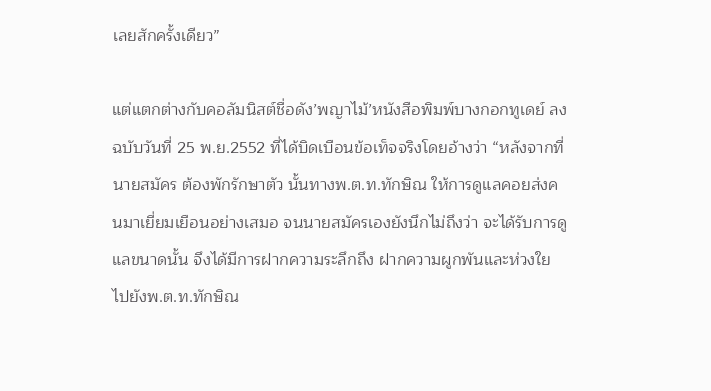เลยสักครั้งเดียว”

แต่แตกต่างกับคอลัมนิสต์ชื่อดัง’พญาไม้’หนังสือพิมพ์บางกอกทูเดย์ ลงฉบับวันที่ 25 พ.ย.2552 ที่ได้บิดเบือนข้อเท็จจริงโดยอ้างว่า “หลังจากที่นายสมัคร ต้องพักรักษาตัว นั้นทางพ.ต.ท.ทักษิณ ให้การดูแลคอยส่งคนมาเยี่ยมเยือนอย่างเสมอ จนนายสมัครเองยังนึกไม่ถึงว่า จะได้รับการดูแลขนาดนั้น จึงได้มีการฝากความระลึกถึง ฝากความผูกพันและห่วงใยไปยังพ.ต.ท.ทักษิณ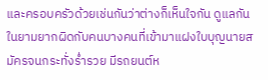และครอบครัวด้วยเช่นกันว่าต่างก็เห็นใจกัน ดูแลกันในยามยากผิดกับคนบางคนที่เข้ามาแฝงใบบุญนายสมัครจนกระทั่งร่ำรวย มีรถยนต์ห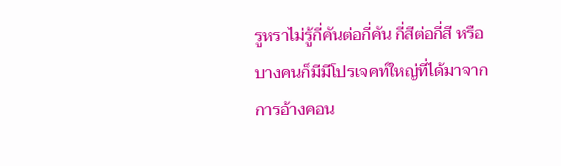รูหราไม่รู้กี่คันต่อกี่คัน กี่สีต่อกี่สี หรือบางคนก็มีมีโปรเจคท์ใหญ่ที่ได้มาจากการอ้างคอน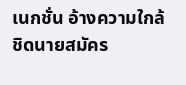เนกชั่น อ้างความใกล้ชิดนายสมัคร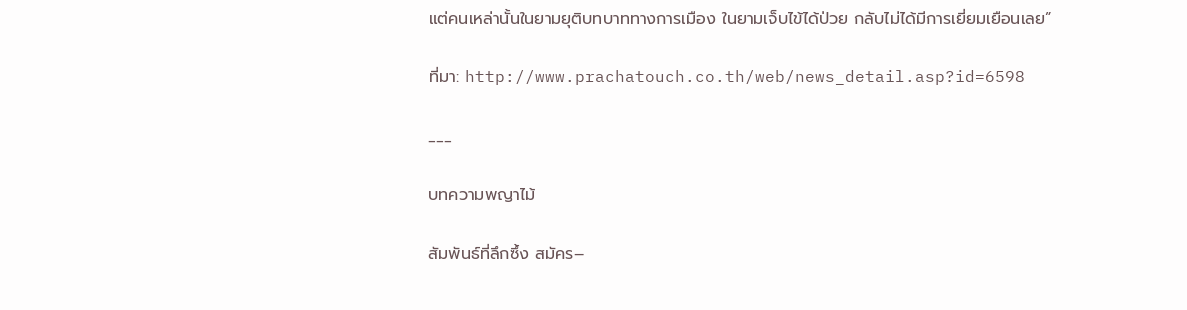แต่คนเหล่านั้นในยามยุติบทบาททางการเมือง ในยามเจ็บไข้ได้ป่วย กลับไม่ได้มีการเยี่ยมเยือนเลย”

ที่มา: http://www.prachatouch.co.th/web/news_detail.asp?id=6598

___

บทความพญาไม้

สัมพันธ์ที่ลึกซึ้ง สมัคร–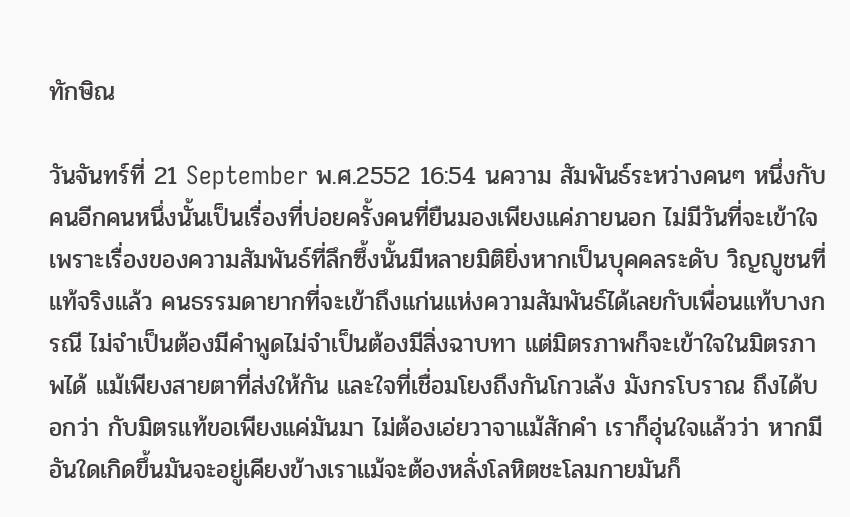ทักษิณ

วันจันทร์ที่ 21 September พ.ศ.2552 16:54 นความ สัมพันธ์ระหว่างคนๆ หนึ่งกับคนอีกคนหนึ่งนั้นเป็นเรื่องที่บ่อยครั้งคนที่ยืนมองเพียงแค่ภายนอก ไม่มีวันที่จะเข้าใจ เพราะเรื่องของความสัมพันธ์ที่ลึกซึ้งนั้นมีหลายมิติยิ่งหากเป็นบุคคลระดับ วิญญูชนที่แท้จริงแล้ว คนธรรมดายากที่จะเข้าถึงแก่นแห่งความสัมพันธ์ได้เลยกับเพื่อนแท้บางกรณี ไม่จำเป็นต้องมีคำพูดไม่จำเป็นต้องมีสิ่งฉาบทา แต่มิตรภาพก็จะเข้าใจในมิตรภาพได้ แม้เพียงสายตาที่ส่งให้กัน และใจที่เชื่อมโยงถึงกันโกวเล้ง มังกรโบราณ ถึงได้บอกว่า กับมิตรแท้ขอเพียงแค่มันมา ไม่ต้องเอ่ยวาจาแม้สักคำ เราก็อุ่นใจแล้วว่า หากมีอันใดเกิดขึ้นมันจะอยู่เคียงข้างเราแม้จะต้องหลั่งโลหิตชะโลมกายมันก็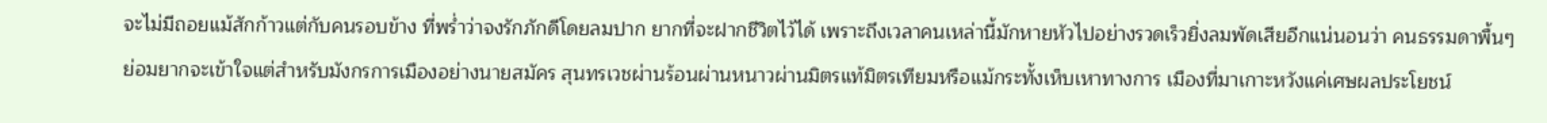จะไม่มีถอยแม้สักก้าวแต่กับคนรอบข้าง ที่พร่ำว่าจงรักภักดีโดยลมปาก ยากที่จะฝากชีวิตไว้ได้ เพราะถึงเวลาคนเหล่านี้มักหายหัวไปอย่างรวดเร็วยิ่งลมพัดเสียอีกแน่นอนว่า คนธรรมดาพื้นๆ ย่อมยากจะเข้าใจแต่สำหรับมังกรการเมืองอย่างนายสมัคร สุนทรเวชผ่านร้อนผ่านหนาวผ่านมิตรแท้มิตรเทียมหรือแม้กระทั้งเห็บเหาทางการ เมืองที่มาเกาะหวังแค่เศษผลประโยชน์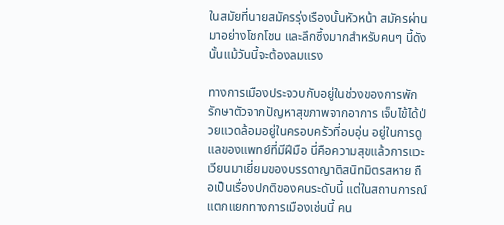ในสมัยที่นายสมัครรุ่งเรืองนั้นหัวหน้า สมัครผ่านมาอย่างโชกโชน และลึกซึ้งมากสำหรับคนๆ นี้ดังนั้นแม้วันนี้จะต้องลมแรง

ทางการเมืองประจวบกับอยู่ในช่วงของการพักรักษาตัวจากปัญหาสุขภาพจากอาการ เจ็บไข้ได้ป่วยแวดล้อมอยู่ในครอบครัวที่อบอุ่น อยู่ในการดูแลของแพทย์ที่มีฝีมือ นี่คือความสุขแล้วการแวะเวียนมาเยี่ยมของบรรดาญาติสนิทมิตรสหาย ถือเป็นเรื่องปกติของคนระดับนี้ แต่ในสถานการณ์แตกแยกทางการเมืองเช่นนี้ คน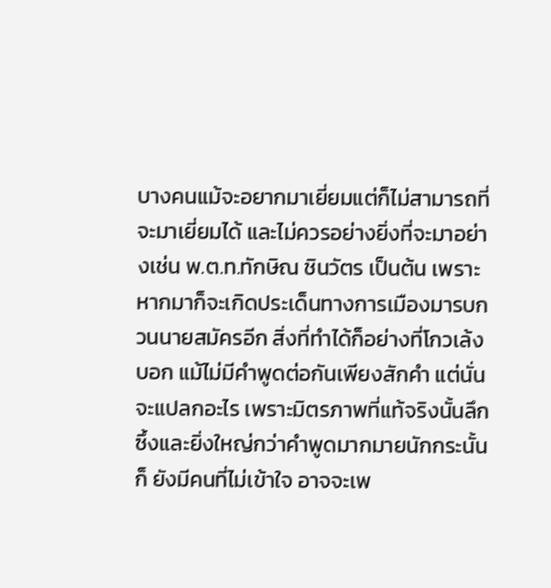บางคนแม้จะอยากมาเยี่ยมแต่ก็ไม่สามารถที่จะมาเยี่ยมได้ และไม่ควรอย่างยิ่งที่จะมาอย่างเช่น พ.ต.ท.ทักษิณ ชินวัตร เป็นต้น เพราะหากมาก็จะเกิดประเด็นทางการเมืองมารบกวนนายสมัครอีก สิ่งที่ทำได้ก็อย่างที่โกวเล้งบอก แม้ไม่มีคำพูดต่อกันเพียงสักคำ แต่นั่นจะแปลกอะไร เพราะมิตรภาพที่แท้จริงนั้นลึกซึ้งและยิ่งใหญ่กว่าคำพูดมากมายนักกระนั้นก็ ยังมีคนที่ไม่เข้าใจ อาจจะเพ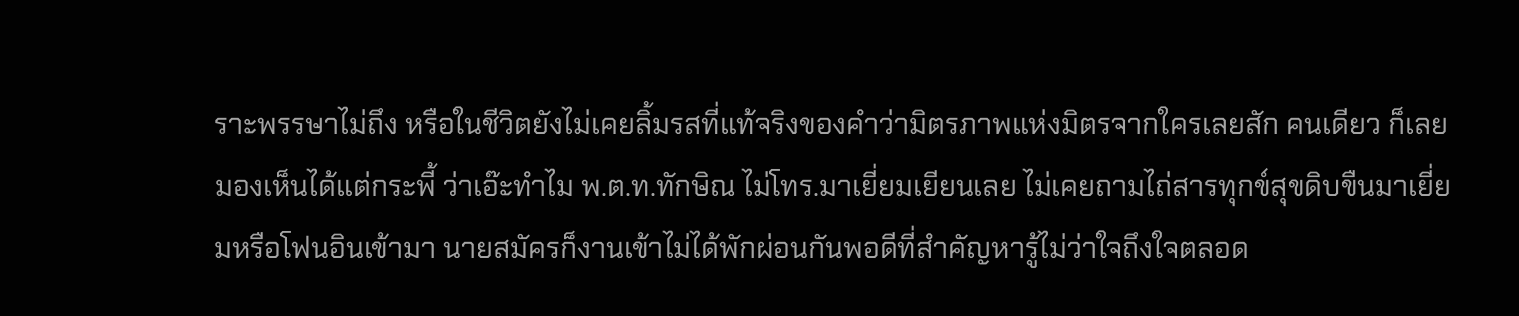ราะพรรษาไม่ถึง หรือในชีวิตยังไม่เคยลิ้มรสที่แท้จริงของคำว่ามิตรภาพแห่งมิตรจากใครเลยสัก คนเดียว ก็เลยมองเห็นได้แต่กระพี้ ว่าเอ๊ะทำไม พ.ต.ท.ทักษิณ ไม่โทร.มาเยี่ยมเยียนเลย ไม่เคยถามไถ่สารทุกข์สุขดิบขืนมาเยี่ยมหรือโฟนอินเข้ามา นายสมัครก็งานเข้าไม่ได้พักผ่อนกันพอดีที่สำคัญหารู้ไม่ว่าใจถึงใจตลอด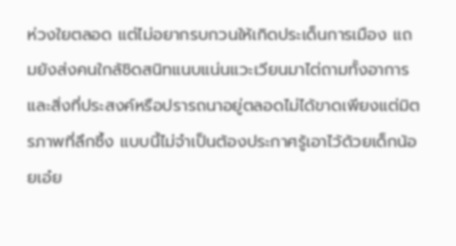ห่วงใยตลอด แต่ไม่อยากรบกวนให้เกิดประเด็นการเมือง แถมยังส่งคนใกล้ชิดสนิทแนบแน่นแวะเวียนมาไต่ถามทั้งอาการ และสิ่งที่ประสงค์หรือปรารถนาอยู่ตลอดไม่ได้ขาดเพียงแต่มิตรภาพที่ลึกซึ้ง แบบนี้ไม่จำเป็นต้องประกาศรู้เอาไว้ด้วยเด็กน้อยเอ๋ย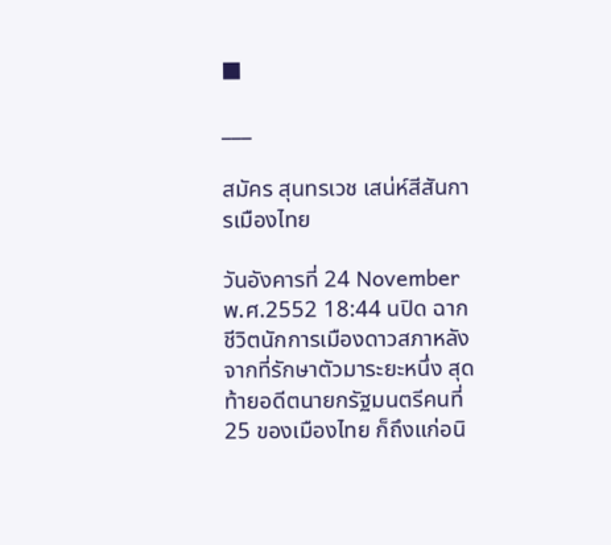■

___

สมัคร สุนทรเวช เสน่ห์สีสันการเมืองไทย

วันอังคารที่ 24 November พ.ศ.2552 18:44 นปิด ฉากชีวิตนักการเมืองดาวสภาหลังจากที่รักษาตัวมาระยะหนึ่ง สุดท้ายอดีตนายกรัฐมนตรีคนที่ 25 ของเมืองไทย ก็ถึงแก่อนิ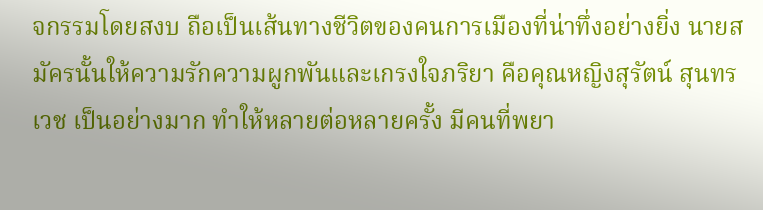จกรรมโดยสงบ ถือเป็นเส้นทางชีวิตของคนการเมืองที่น่าทึ่งอย่างยิ่ง นายสมัครนั้นให้ความรักความผูกพันและเกรงใจภริยา คือคุณหญิงสุรัตน์ สุนทรเวช เป็นอย่างมาก ทำให้หลายต่อหลายครั้ง มีคนที่พยา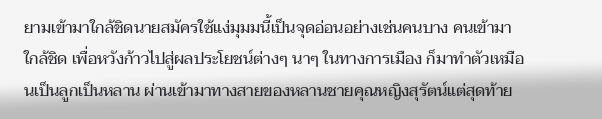ยามเข้ามาใกล้ชิดนายสมัครใช้แง่มุมมนี้เป็นจุดอ่อนอย่างเช่นคนบาง คนเข้ามาใกล้ชิด เพื่อหวังก้าวไปสู่ผลประโยชน์ต่างๆ นาๆ ในทางการเมือง ก็มาทำตัวเหมือนเป็นลูกเป็นหลาน ผ่านเข้ามาทางสายของหลานชายคุณหญิงสุรัตน์แต่สุดท้าย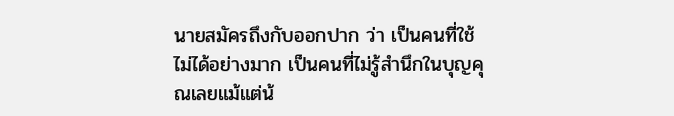นายสมัครถึงกับออกปาก ว่า เป็นคนที่ใช้ไม่ได้อย่างมาก เป็นคนที่ไม่รู้สำนึกในบุญคุณเลยแม้แต่น้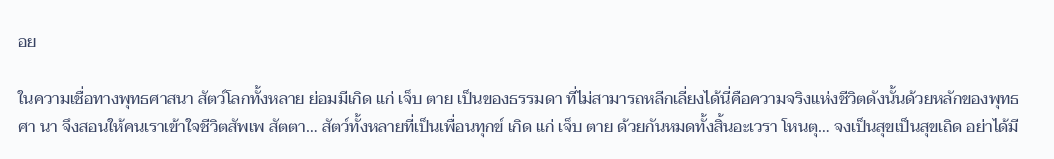อย

ในความเชื่อทางพุทธศาสนา สัตว์โลกทั้งหลาย ย่อมมีเกิด แก่ เจ็บ ตาย เป็นของธรรมดา ที่ไม่สามารถหลีกเลี่ยงได้นี่คือความจริงแห่งชีวิตดังนั้นด้วยหลักของพุทธศา นา จึงสอนให้คนเราเข้าใจชีวิตสัพเพ สัตตา… สัตว์ทั้งหลายที่เป็นเพื่อนทุกข์ เกิด แก่ เจ็บ ตาย ด้วยกันหมดทั้งสิ้นอะเวรา โหนตุ… จงเป็นสุขเป็นสุขเถิด อย่าได้มี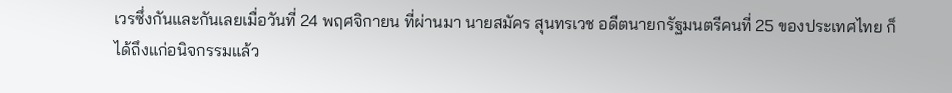เวรซึ่งกันและกันเลยเมื่อวันที่ 24 พฤศจิกายน ที่ผ่านมา นายสมัคร สุนทรเวช อดีตนายกรัฐมนตรีคนที่ 25 ของประเทศไทย ก็ได้ถึงแก่อนิจกรรมแล้ว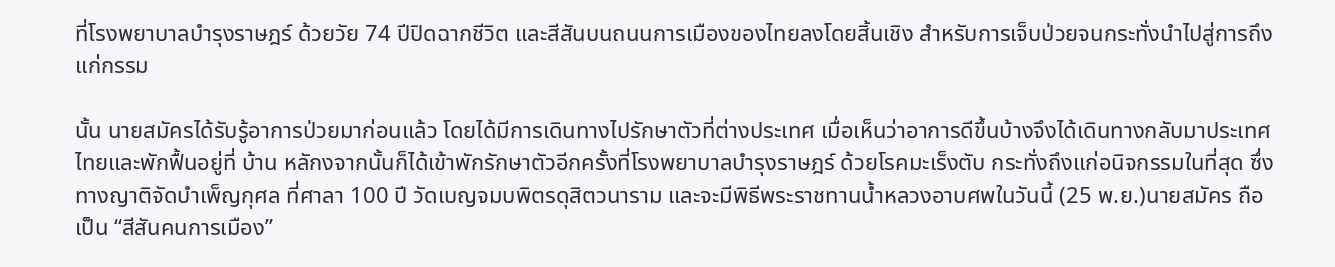ที่โรงพยาบาลบำรุงราษฎร์ ด้วยวัย 74 ปีปิดฉากชีวิต และสีสันบนถนนการเมืองของไทยลงโดยสิ้นเชิง สำหรับการเจ็บป่วยจนกระทั่งนำไปสู่การถึงแก่กรรม

นั้น นายสมัครได้รับรู้อาการป่วยมาก่อนแล้ว โดยได้มีการเดินทางไปรักษาตัวที่ต่างประเทศ เมื่อเห็นว่าอาการดีขึ้นบ้างจึงได้เดินทางกลับมาประเทศไทยและพักฟื้นอยู่ที่ บ้าน หลักงจากนั้นก็ได้เข้าพักรักษาตัวอีกครั้งที่โรงพยาบาลบำรุงราษฎร์ ด้วยโรคมะเร็งตับ กระทั่งถึงแก่อนิจกรรมในที่สุด ซึ่งทางญาติจัดบำเพ็ญกุศล ที่ศาลา 100 ปี วัดเบญจมบพิตรดุสิตวนาราม และจะมีพิธีพระราชทานน้ำหลวงอาบศพในวันนี้ (25 พ.ย.)นายสมัคร ถือเป็น “สีสันคนการเมือง”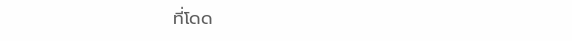ที่โดด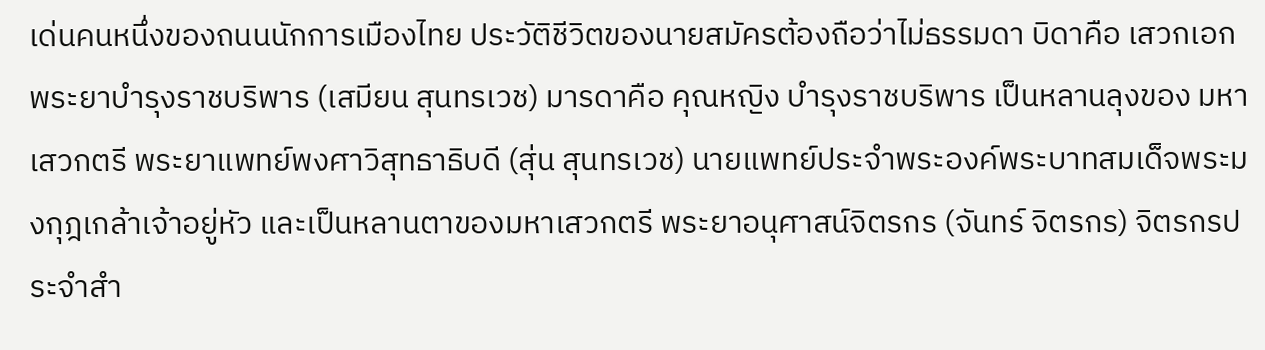เด่นคนหนึ่งของถนนนักการเมืองไทย ประวัติชีวิตของนายสมัครต้องถือว่าไม่ธรรมดา บิดาคือ เสวกเอกพระยาบำรุงราชบริพาร (เสมียน สุนทรเวช) มารดาคือ คุณหญิง บำรุงราชบริพาร เป็นหลานลุงของ มหาเสวกตรี พระยาแพทย์พงศาวิสุทธาธิบดี (สุ่น สุนทรเวช) นายแพทย์ประจำพระองค์พระบาทสมเด็จพระมงกุฎเกล้าเจ้าอยู่หัว และเป็นหลานตาของมหาเสวกตรี พระยาอนุศาสน์จิตรกร (จันทร์ จิตรกร) จิตรกรประจำสำ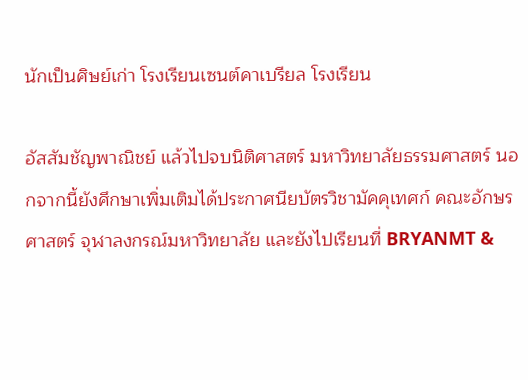นักเป็นศิษย์เก่า โรงเรียนเซนต์คาเบรียล โรงเรียน

อัสสัมชัญพาณิชย์ แล้วไปจบนิติศาสตร์ มหาวิทยาลัยธรรมศาสตร์ นอกจากนี้ยังศึกษาเพิ่มเติมได้ประกาศนียบัตรวิชามัคคุเทศก์ คณะอักษรศาสตร์ จุฬาลงกรณ์มหาวิทยาลัย และยังไปเรียนที่ BRYANMT &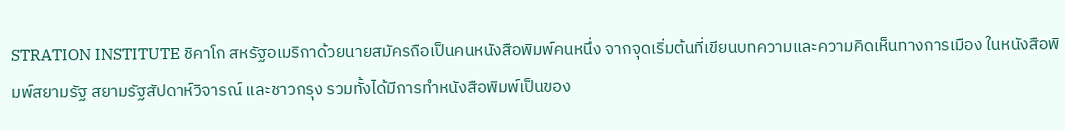STRATION INSTITUTE ชิคาโก สหรัฐอเมริกาด้วยนายสมัครถือเป็นคนหนังสือพิมพ์คนหนึ่ง จากจุดเริ่มต้นที่เขียนบทความและความคิดเห็นทางการเมือง ในหนังสือพิมพ์สยามรัฐ สยามรัฐสัปดาห์วิจารณ์ และชาวกรุง รวมทั้งได้มีการทำหนังสือพิมพ์เป็นของ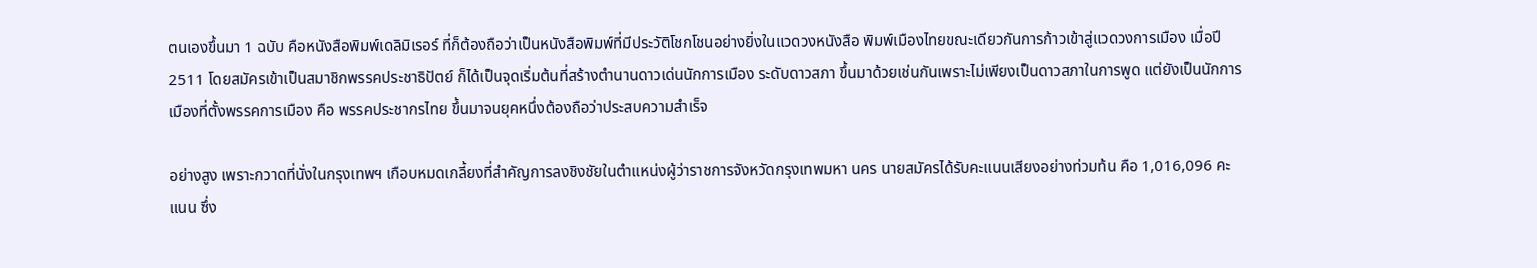ตนเองขึ้นมา 1 ฉบับ คือหนังสือพิมพ์เดลิมิเรอร์ ที่ก็ต้องถือว่าเป็นหนังสือพิมพ์ที่มีประวัติโชกโชนอย่างยิ่งในแวดวงหนังสือ พิมพ์เมืองไทยขณะเดียวกันการก้าวเข้าสู่แวดวงการเมือง เมื่อปี 2511 โดยสมัครเข้าเป็นสมาชิกพรรคประชาธิปัตย์ ก็ได้เป็นจุดเริ่มต้นที่สร้างตำนานดาวเด่นนักการเมือง ระดับดาวสภา ขึ้นมาด้วยเช่นกันเพราะไม่เพียงเป็นดาวสภาในการพูด แต่ยังเป็นนักการเมืองที่ตั้งพรรคการเมือง คือ พรรคประชากรไทย ขึ้นมาจนยุคหนึ่งต้องถือว่าประสบความสำเร็จ

อย่างสูง เพราะกวาดที่นั่งในกรุงเทพฯ เกือบหมดเกลี้ยงที่สำคัญการลงชิงชัยในตำแหน่งผู้ว่าราชการจังหวัดกรุงเทพมหา นคร นายสมัครได้รับคะแนนเสียงอย่างท่วมท้น คือ 1,016,096 คะแนน ซึ่ง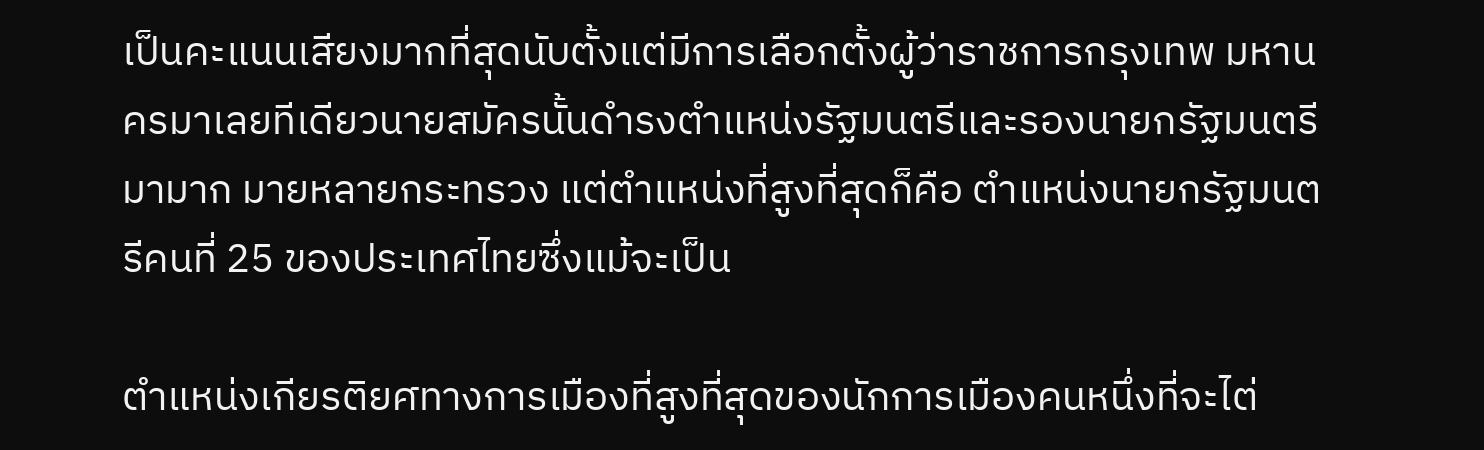เป็นคะแนนเสียงมากที่สุดนับตั้งแต่มีการเลือกตั้งผู้ว่าราชการกรุงเทพ มหานครมาเลยทีเดียวนายสมัครนั้นดำรงตำแหน่งรัฐมนตรีและรองนายกรัฐมนตรีมามาก มายหลายกระทรวง แต่ตำแหน่งที่สูงที่สุดก็คือ ตำแหน่งนายกรัฐมนตรีคนที่ 25 ของประเทศไทยซึ่งแม้จะเป็น

ตำแหน่งเกียรติยศทางการเมืองที่สูงที่สุดของนักการเมืองคนหนึ่งที่จะไต่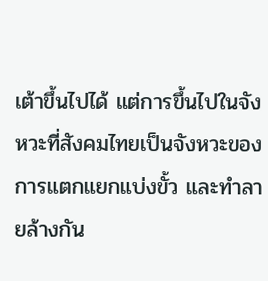เต้าขึ้นไปได้ แต่การขึ้นไปในจังหวะที่สังคมไทยเป็นจังหวะของการแตกแยกแบ่งขั้ว และทำลายล้างกัน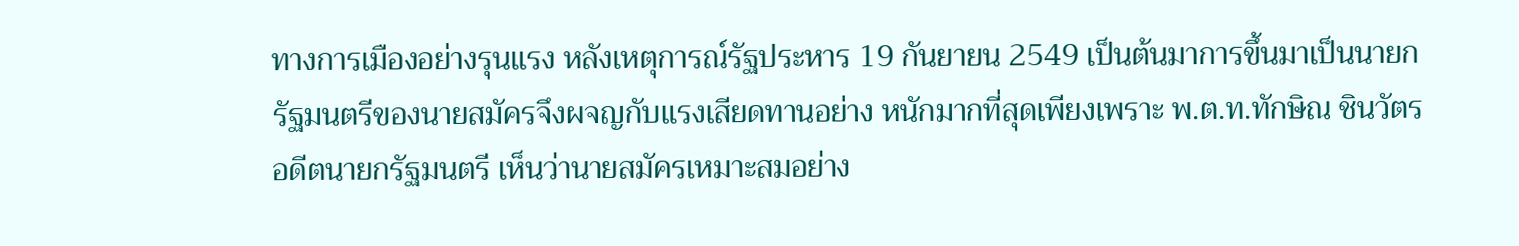ทางการเมืองอย่างรุนแรง หลังเหตุการณ์รัฐประหาร 19 กันยายน 2549 เป็นต้นมาการขึ้นมาเป็นนายกรัฐมนตรีของนายสมัครจึงผจญกับแรงเสียดทานอย่าง หนักมากที่สุดเพียงเพราะ พ.ต.ท.ทักษิณ ชินวัตร อดีตนายกรัฐมนตรี เห็นว่านายสมัครเหมาะสมอย่าง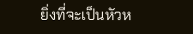ยิ่งที่จะเป็นหัวห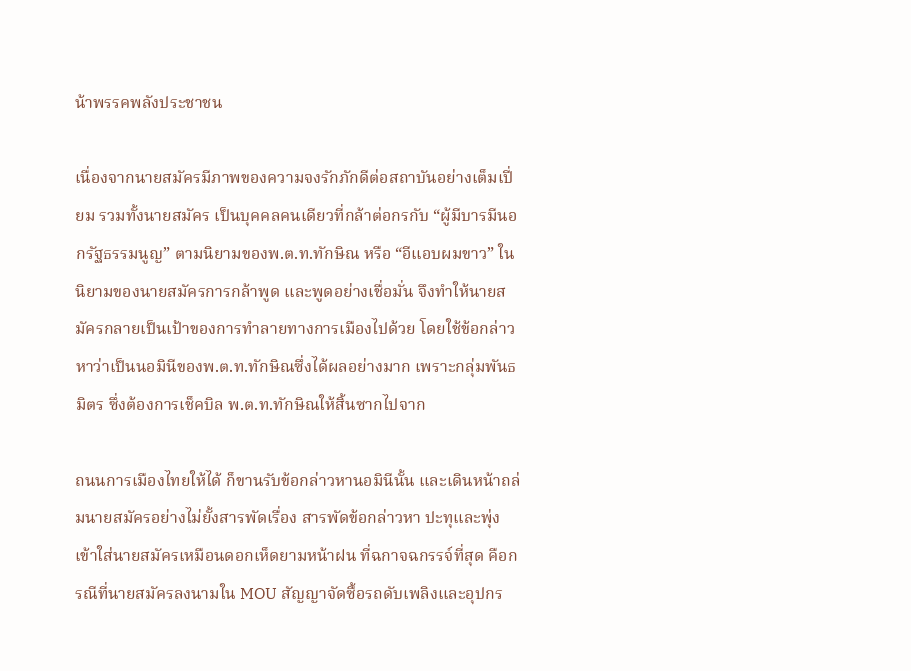น้าพรรคพลังประชาชน

เนื่องจากนายสมัครมีภาพของความจงรักภักดีต่อสถาบันอย่างเต็มเปี่ยม รวมทั้งนายสมัคร เป็นบุคคลคนเดียวที่กล้าต่อกรกับ “ผู้มีบารมีนอกรัฐธรรมนูญ” ตามนิยามของพ.ต.ท.ทักษิณ หรือ “อีแอบผมขาว” ในนิยามของนายสมัครการกล้าพูด และพูดอย่างเชื่อมั่น จึงทำให้นายสมัครกลายเป็นเป้าของการทำลายทางการเมืองไปด้วย โดยใช้ข้อกล่าวหาว่าเป็นนอมินีของพ.ต.ท.ทักษิณซึ่งได้ผลอย่างมาก เพราะกลุ่มพันธมิตร ซึ่งต้องการเช็คบิล พ.ต.ท.ทักษิณให้สิ้นซากไปจาก

ถนนการเมืองไทยให้ได้ ก็ขานรับข้อกล่าวหานอมินีนั้น และเดินหน้าถล่มนายสมัครอย่างไม่ยั้งสารพัดเรื่อง สารพัดข้อกล่าวหา ปะทุและพุ่งเข้าใส่นายสมัครเหมือนดอกเห็ดยามหน้าฝน ที่ฉกาจฉกรรจ์ที่สุด คือกรณีที่นายสมัครลงนามใน MOU สัญญาจัดซื้อรถดับเพลิงและอุปกร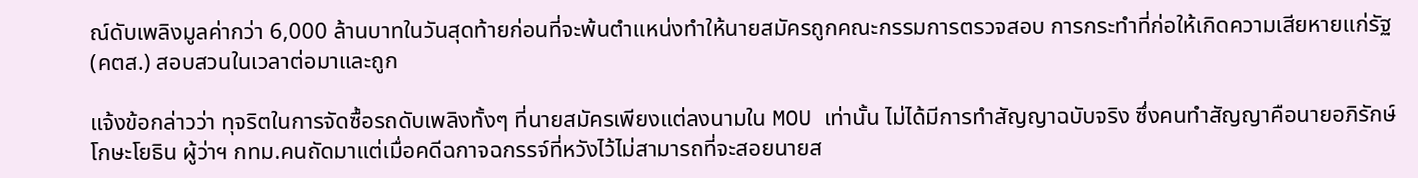ณ์ดับเพลิงมูลค่ากว่า 6,000 ล้านบาทในวันสุดท้ายก่อนที่จะพ้นตำแหน่งทำให้นายสมัครถูกคณะกรรมการตรวจสอบ การกระทำที่ก่อให้เกิดความเสียหายแก่รัฐ(คตส.) สอบสวนในเวลาต่อมาและถูก

แจ้งข้อกล่าวว่า ทุจริตในการจัดซื้อรถดับเพลิงทั้งๆ ที่นายสมัครเพียงแต่ลงนามใน MOU เท่านั้น ไม่ได้มีการทำสัญญาฉบับจริง ซึ่งคนทำสัญญาคือนายอภิรักษ์ โกษะโยธิน ผู้ว่าฯ กทม.คนถัดมาแต่เมื่อคดีฉกาจฉกรรจ์ที่หวังไว้ไม่สามารถที่จะสอยนายส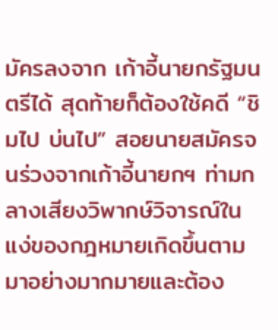มัครลงจาก เก้าอี้นายกรัฐมนตรีได้ สุดท้ายก็ต้องใช้คดี “ชิมไป บ่นไป” สอยนายสมัครจนร่วงจากเก้าอี้นายกฯ ท่ามกลางเสียงวิพากษ์วิจารณ์ในแง่ของกฎหมายเกิดขึ้นตามมาอย่างมากมายและต้อง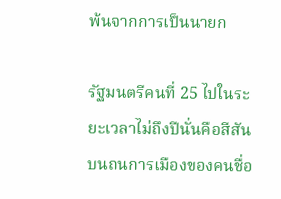พ้นจากการเป็นนายก

รัฐมนตรีคนที่ 25 ไปในระยะเวลาไม่ถึงปีนั่นคือสีสันบนถนการเมืองของคนชื่อ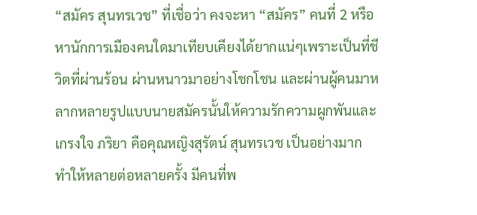“สมัคร สุนทรเวช” ที่เชื่อว่า คงจะหา “สมัคร” คนที่ 2 หรือหานักการเมืองคนใดมาเทียบเคียงได้ยากแน่ๆเพราะเป็นที่ชีวิตที่ผ่านร้อน ผ่านหนาวมาอย่างโชกโชน และผ่านผู้คนมาหลากหลายรูปแบบนายสมัครนั้นให้ความรักความผูกพันและเกรงใจ ภริยา คือคุณหญิงสุรัตน์ สุนทรเวช เป็นอย่างมาก ทำให้หลายต่อหลายครั้ง มีคนที่พ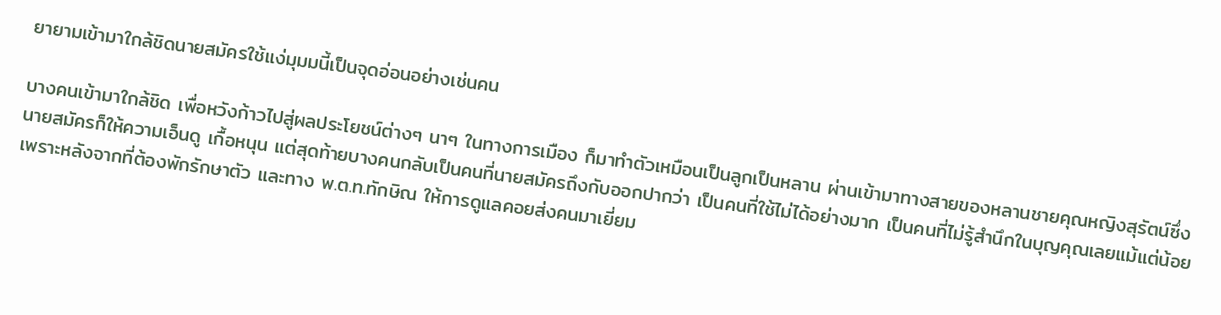ยายามเข้ามาใกล้ชิดนายสมัครใช้แง่มุมมนี้เป็นจุดอ่อนอย่างเช่นคน

บางคนเข้ามาใกล้ชิด เพื่อหวังก้าวไปสู่ผลประโยชน์ต่างๆ นาๆ ในทางการเมือง ก็มาทำตัวเหมือนเป็นลูกเป็นหลาน ผ่านเข้ามาทางสายของหลานชายคุณหญิงสุรัตน์ซึ่งนายสมัครก็ให้ความเอ็นดู เกื้อหนุน แต่สุดท้ายบางคนกลับเป็นคนที่นายสมัครถึงกับออกปากว่า เป็นคนที่ใช้ไม่ได้อย่างมาก เป็นคนที่ไม่รู้สำนึกในบุญคุณเลยแม้แต่น้อยเพราะหลังจากที่ต้องพักรักษาตัว และทาง พ.ต.ท.ทักษิณ ให้การดูแลคอยส่งคนมาเยี่ยม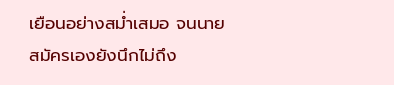เยือนอย่างสม่ำเสมอ จนนายสมัครเองยังนึกไม่ถึง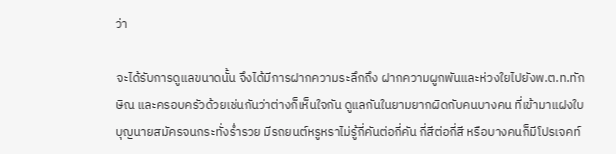ว่า

จะได้รับการดูแลขนาดนั้น จึงได้มีการฝากความระลึกถึง ฝากความผูกพันและห่วงใยไปยังพ.ต.ท.ทักษิณ และครอบครัวด้วยเช่นกันว่าต่างก็เห็นใจกัน ดูแลกันในยามยากผิดกับคนบางคน ที่เข้ามาแฝงใบบุญนายสมัครจนกระทั่งร่ำรวย มีรถยนต์หรูหราไม่รู้กี่คันต่อกี่คัน กี่สีต่อกี่สี หรือบางคนก็มีโปรเจคท์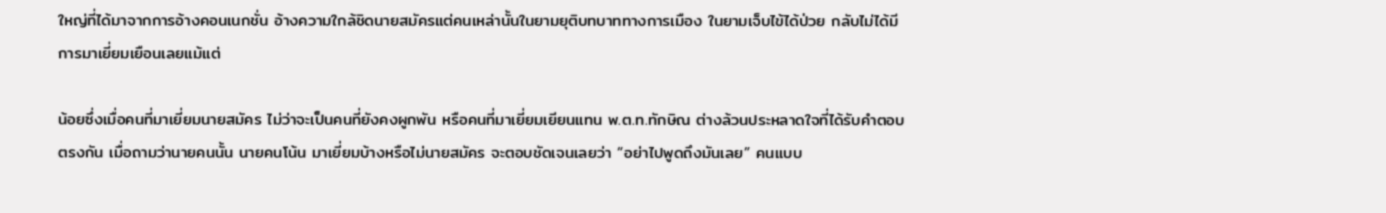ใหญ่ที่ได้มาจากการอ้างคอนเนกชั่น อ้างความใกล้ชิดนายสมัครแต่คนเหล่านั้นในยามยุติบทบาททางการเมือง ในยามเจ็บไข้ได้ป่วย กลับไม่ได้มีการมาเยี่ยมเยือนเลยแม้แต่

น้อยซึ่งเมื่อคนที่มาเยี่ยมนายสมัคร ไม่ว่าจะเป็นคนที่ยังคงผูกพัน หรือคนที่มาเยี่ยมเยียนแทน พ.ต.ท.ทักษิณ ต่างล้วนประหลาดใจที่ได้รับคำตอบตรงกัน เมื่อถามว่านายคนนั้น นายคนโน้น มาเยี่ยมบ้างหรือไม่นายสมัคร จะตอบชัดเจนเลยว่า “อย่าไปพูดถึงมันเลย” คนแบบ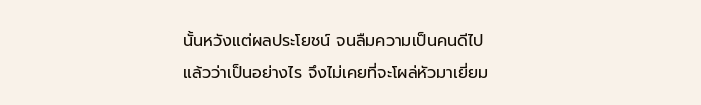นั้นหวังแต่ผลประโยชน์ จนลืมความเป็นคนดีไปแล้วว่าเป็นอย่างไร จึงไม่เคยที่จะโผล่หัวมาเยี่ยม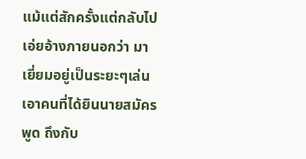แม้แต่สักครั้งแต่กลับไปเอ่ยอ้างภายนอกว่า มาเยี่ยมอยู่เป็นระยะๆเล่นเอาคนที่ได้ยินนายสมัครพูด ถึงกับ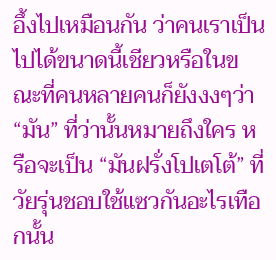อึ้งไปเหมือนกัน ว่าคนเราเป็นไปได้ขนาดนี้เชียวหรือในขณะที่คนหลายคนก็ยังงงๆว่า “มัน” ที่ว่านั้นหมายถึงใคร หรือจะเป็น “มันฝรั่งโปเตโต้” ที่วัยรุ่นชอบใช้แซวกันอะไรเทือกนั้น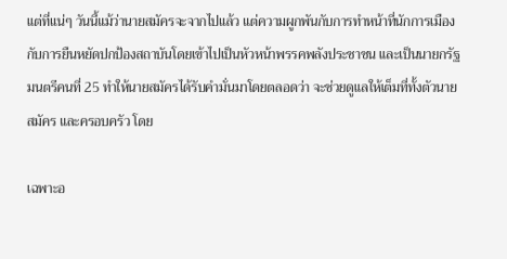แต่ที่แน่ๆ วันนี้แม้ว่านายสมัครจะจากไปแล้ว แต่ความผูกพันกับการทำหน้าที่นักการเมือง กับการยืนหยัดปกป้องสถาบันโดยเข้าไปเป็นหัวหน้าพรรคพลังประชาชน และเป็นนายกรัฐมนตรีคนที่ 25 ทำให้นายสมัครได้รับคำมั่นมาโดยตลอดว่า จะช่วยดูแลให้เต็มที่ทั้งตัวนายสมัคร และครอบครัว โดย

เฉพาะอ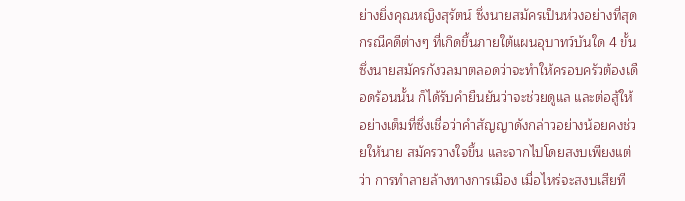ย่างยิ่งคุณหญิงสุรัตน์ ซึ่งนายสมัครเป็นห่วงอย่างที่สุดกรณีคดีต่างๆ ที่เกิดขึ้นภายใต้แผนอุบาทว์บันใด 4 ขั้น ซึ่งนายสมัครกังวลมาตลอดว่าจะทำให้ครอบครัวต้องเดือดร้อนนั้น ก็ได้รับคำยืนยันว่าจะช่วยดูแล และต่อสู้ให้อย่างเต็มที่ซึ่งเชื่อว่าคำสัญญาดังกล่าวอย่างน้อยคงช่วยให้นาย สมัครวางใจขึ้น และจากไปโดยสงบเพียงแต่ว่า การทำลายล้างทางการเมือง เมื่อไหร่จะสงบเสียที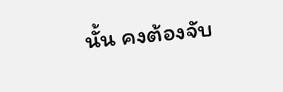นั้น คงต้องจับ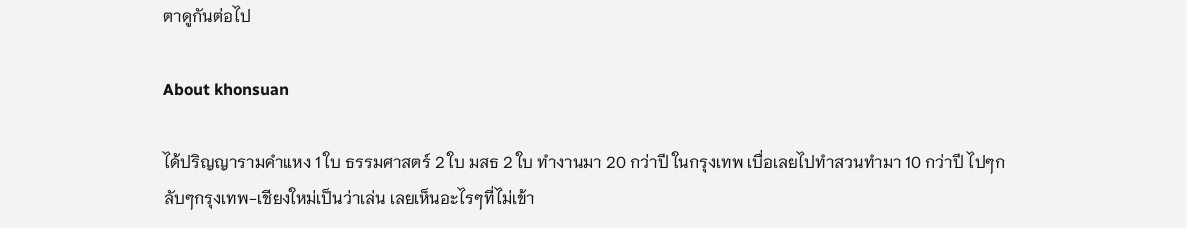ตาดูกันต่อไป

About khonsuan

ได้ปริญญารามคำแหง 1 ใบ ธรรมศาสตร์ 2 ใบ มสธ 2 ใบ ทำงานมา 20 กว่าปี ในกรุงเทพ เบื่อเลยไปทำสวนทำมา 10 กว่าปี ไปๆกลับๆกรุงเทพ-เชียงใหม่เป็นว่าเล่น เลยเห็นอะไรๆที่ไม่เข้า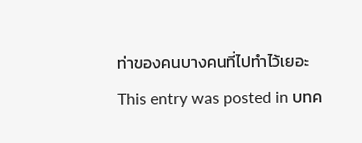ท่าของคนบางคนที่ไปทำไว้เยอะ
This entry was posted in บทค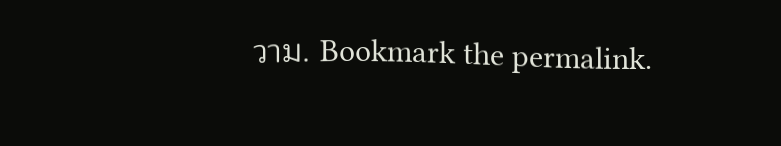วาม. Bookmark the permalink.